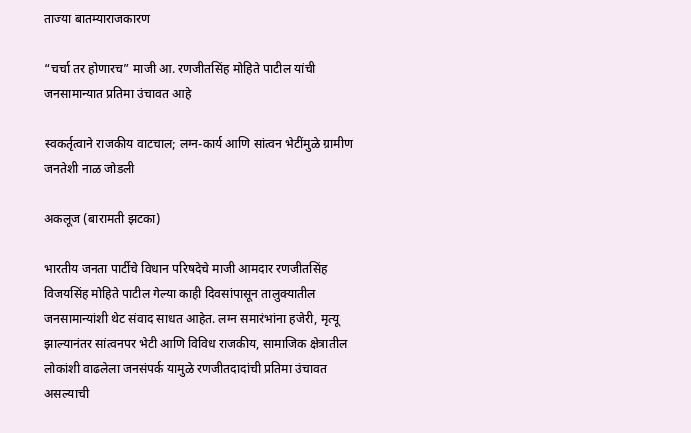ताज्या बातम्याराजकारण

“चर्चा तर होणारच” माजी आ. रणजीतसिंह मोहिते पाटील यांची जनसामान्यात प्रतिमा उंचावत आहे

स्वकर्तृत्वाने राजकीय वाटचाल; लग्न-कार्य आणि सांत्वन भेटींमुळे ग्रामीण जनतेशी नाळ जोडली

अकलूज (बारामती झटका)

भारतीय जनता पार्टीचे विधान परिषदेचे माजी आमदार रणजीतसिंह विजयसिंह मोहिते पाटील गेल्या काही दिवसांपासून तालुक्यातील जनसामान्यांशी थेट संवाद साधत आहेत. लग्न समारंभांना हजेरी, मृत्यू झाल्यानंतर सांत्वनपर भेटी आणि विविध राजकीय, सामाजिक क्षेत्रातील लोकांशी वाढलेला जनसंपर्क यामुळे रणजीतदादांची प्रतिमा उंचावत असल्याची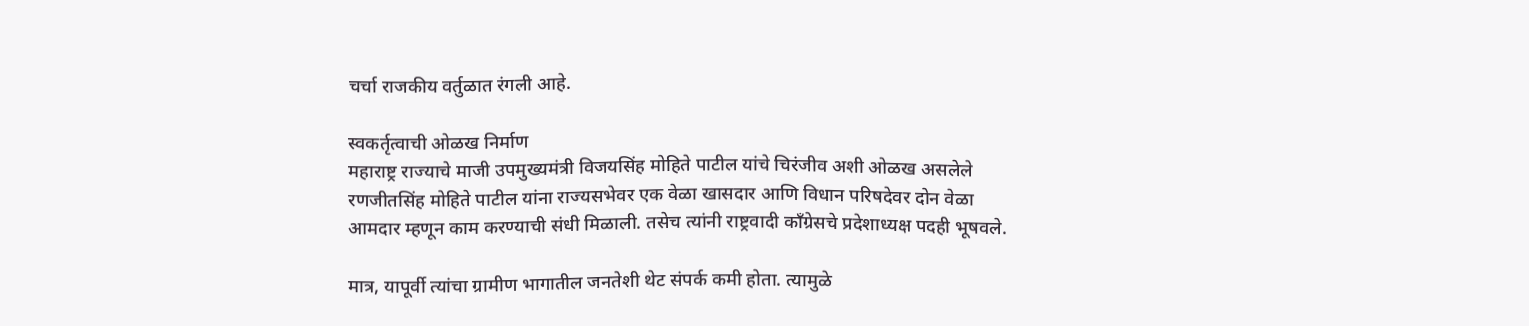चर्चा राजकीय वर्तुळात रंगली आहे.

स्वकर्तृत्वाची ओळख निर्माण
महाराष्ट्र राज्याचे माजी उपमुख्यमंत्री विजयसिंह मोहिते पाटील यांचे चिरंजीव अशी ओळख असलेले रणजीतसिंह मोहिते पाटील यांना राज्यसभेवर एक वेळा खासदार आणि विधान परिषदेवर दोन वेळा आमदार म्हणून काम करण्याची संधी मिळाली. तसेच त्यांनी राष्ट्रवादी काँग्रेसचे प्रदेशाध्यक्ष पदही भूषवले.

मात्र, यापूर्वी त्यांचा ग्रामीण भागातील जनतेशी थेट संपर्क कमी होता. त्यामुळे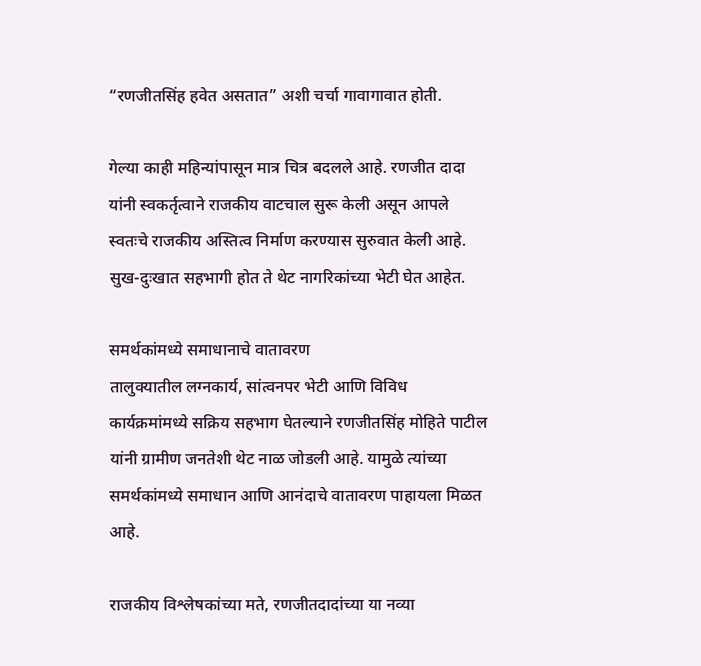“रणजीतसिंह हवेत असतात” अशी चर्चा गावागावात होती.

गेल्या काही महिन्यांपासून मात्र चित्र बदलले आहे. रणजीत दादा यांनी स्वकर्तृत्वाने राजकीय वाटचाल सुरू केली असून आपले स्वतःचे राजकीय अस्तित्व निर्माण करण्यास सुरुवात केली आहे. सुख-दुःखात सहभागी होत ते थेट नागरिकांच्या भेटी घेत आहेत.

समर्थकांमध्ये समाधानाचे वातावरण
तालुक्यातील लग्नकार्य, सांत्वनपर भेटी आणि विविध कार्यक्रमांमध्ये सक्रिय सहभाग घेतल्याने रणजीतसिंह मोहिते पाटील यांनी ग्रामीण जनतेशी थेट नाळ जोडली आहे. यामुळे त्यांच्या समर्थकांमध्ये समाधान आणि आनंदाचे वातावरण पाहायला मिळत आहे.

राजकीय विश्लेषकांच्या मते, रणजीतदादांच्या या नव्या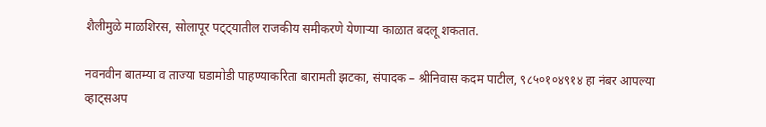शैलीमुळे माळशिरस, सोलापूर पट्ट्यातील राजकीय समीकरणे येणाऱ्या काळात बदलू शकतात.

नवनवीन बातम्या व ताज्या घडामोडी पाहण्याकरिता बारामती झटका, संपादक – श्रीनिवास कदम पाटील, ९८५०१०४९१४ हा नंबर आपल्या व्हाट्सअप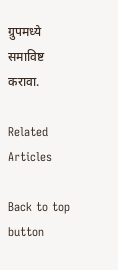ग्रुपमध्ये समाविष्ट करावा.

Related Articles

Back to top button